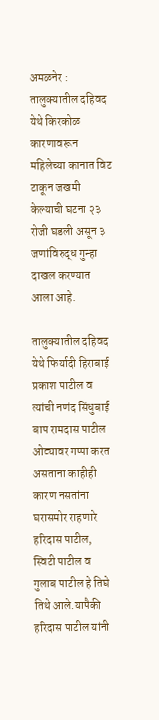अमळनेर : तालुक्यातील दहिवद येथे किरकोळ कारणावरून महिलेच्या कानात विट टाकून जखमी केल्याची घटना २३ रोजी घडली असून ३ जणांविरुद्ध गुन्हा दाखल करण्यात आला आहे.

तालुक्यातील दहिवद येथे फिर्यादी हिराबाई प्रकाश पाटील व त्यांची नणंद सिंधुबाई बाप रामदास पाटील ओट्यावर गप्पा करत असताना काहीही कारण नसतांना घरासमोर राहणारे हरिदास पाटील, स्विटी पाटील व गुलाब पाटील हे तिघे तिथे आले.यापैकी हरिदास पाटील यांनी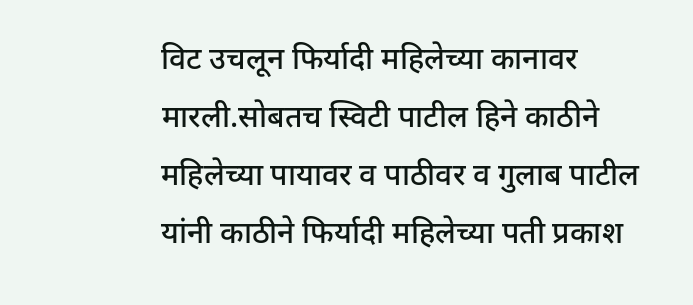विट उचलून फिर्यादी महिलेच्या कानावर मारली.सोबतच स्विटी पाटील हिने काठीने महिलेच्या पायावर व पाठीवर व गुलाब पाटील यांनी काठीने फिर्यादी महिलेच्या पती प्रकाश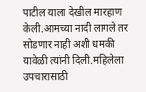पाटील याला देखील मारहाण केली.आमच्या नादी लागले तर सोडणार नाही अशी धमकी यावेळी त्यांनी दिली.महिलेला उपचारासाठी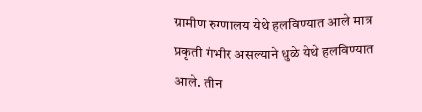ग्रामीण रुग्णालय येथे हलविण्यात आले मात्र प्रकृती गंभीर असल्याने धुळे येथे हलविण्यात आले. तीन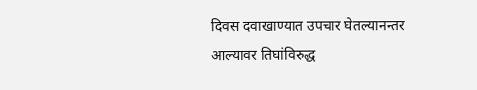दिवस दवाखाण्यात उपचार घेतल्यानन्तर आल्यावर तिघांविरुद्ध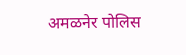अमळनेर पोलिस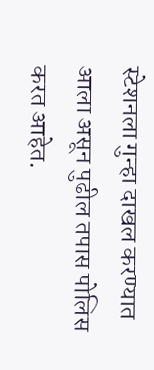स्टेशनला गुन्हा दाखल करण्यात आला असून पुढील तपास पोलिस करत आहेत.